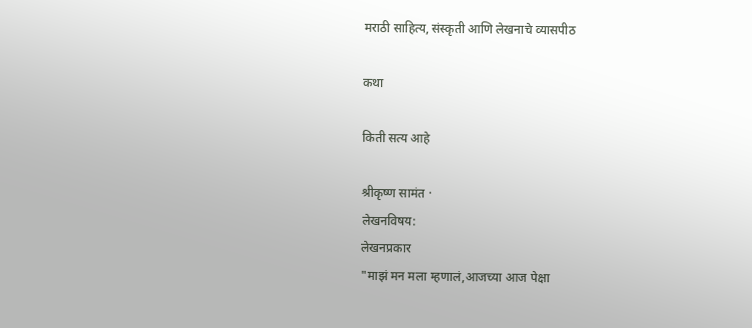मराठी साहित्य, संस्कृती आणि लेखनाचे व्यासपीठ

कथा

किती सत्य आहे

श्रीकृष्ण सामंत ·
लेखनविषय:
लेखनप्रकार
"माझं मन मला म्हणालं,आजच्या आज पेक्षा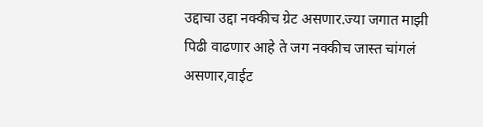उद्दाचा उद्दा नक्कीच ग्रेट असणार.ज्या जगात माझी पिढी वाढणार आहे ते जग नक्कीच जास्त चांगलं असणार,वाईट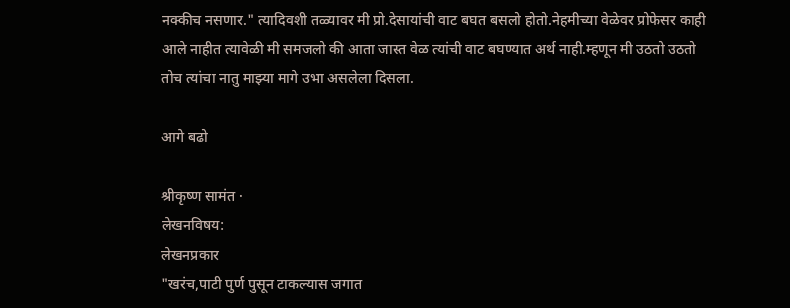नक्कीच नसणार." त्यादिवशी तळ्यावर मी प्रो.देसायांची वाट बघत बसलो होतो.नेहमीच्या वेळेवर प्रोफेसर काही आले नाहीत त्यावेळी मी समजलो की आता जास्त वेळ त्यांची वाट बघण्यात अर्थ नाही.म्हणून मी उठतो उठतो तोच त्यांचा नातु माझ्या मागे उभा असलेला दिसला.

आगे बढो

श्रीकृष्ण सामंत ·
लेखनविषय:
लेखनप्रकार
"खरंच,पाटी पुर्ण पुसून टाकल्यास जगात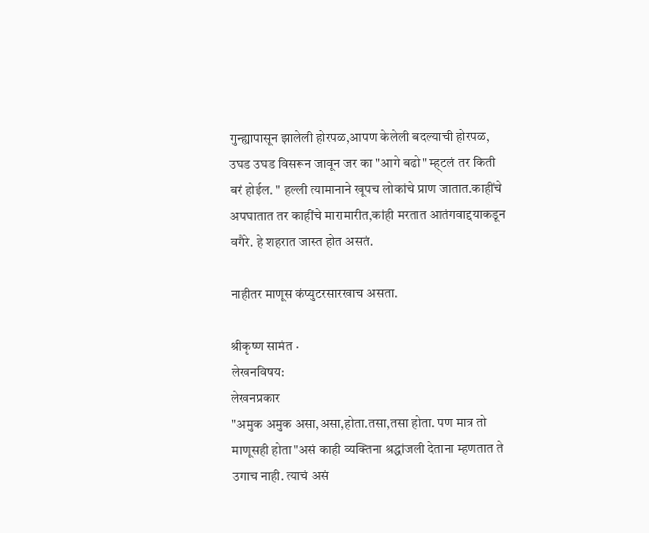गुन्ह्यापासून झालेली होरपळ,आपण केलेली बदल्याची होरपळ, उघड उघड विसरून जावून जर का "आगे बढो" म्ह्टलं तर किती बरं होईल. " हल्ली त्यामानाने खूपच लोकांचे प्राण जातात.काहींचे अपघातात तर काहींचे मारामारीत,कांही मरतात आतंगवाद्दयाकडून वगैरे. हे शहरात जास्त होत असतं.

नाहीतर माणूस कंप्युटरसारखाच असता.

श्रीकृष्ण सामंत ·
लेखनविषय:
लेखनप्रकार
"अमुक अमुक असा,असा,होता.तसा,तसा होता. पण मात्र तो माणूसही होता"असं काही व्यक्तिना श्रद्धांजली देताना म्हणतात ते उगाच नाही. त्याचं असं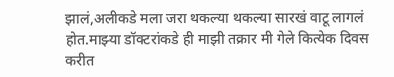झालं,अलीकडे मला जरा थकल्या थकल्या सारखं वाटू लागलं होत.माझ्या डॉक्टरांकडे ही माझी तक्रार मी गेले कित्येक दिवस करीत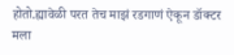होतो.ह्यावेळी परत तेच माझं रडगाणं ऐकून डॉक्टर मला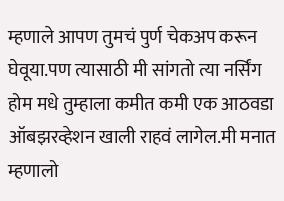म्हणाले आपण तुमचं पुर्ण चेकअप करून घेवूया.पण त्यासाठी मी सांगतो त्या नर्सिंग होम मधे तुम्हाला कमीत कमी एक आठवडा ऑबझरव्हेशन खाली राहवं लागेल.मी मनात म्हणालो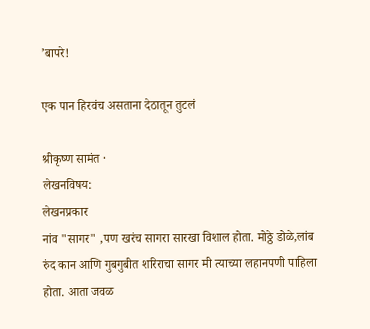’बापरे!

एक पान हिरवंच असताना देठातून तुटलं

श्रीकृष्ण सामंत ·
लेखनविषय:
लेखनप्रकार
नांव "सागर" ,पण खरंच सागरा सारखा विशाल होता. मोठ्ठे डोळे,लांब रुंद कान आणि गुबगुबीत शरिराचा सागर मी त्याच्या लहानपणी पाहिला होता. आता जवळ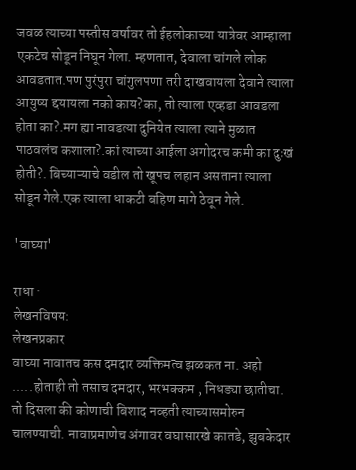जवळ त्याच्या पस्तीस वर्षावर तो ईहलोकाच्या यात्रेवर आम्हाला एकटेच सोडून निघून गेला. म्हणतात, देवाला चांगले लोक आवडतात.पण पुरंपुरा चांगुलपणा तरी दाखवायला देवाने त्याला आयुष्य द्दयायला नको काय?का, तो त्याला एव्हडा आवडला होता का?.मग ह्या नावडत्या दुनियेत त्याला त्याने मुळात पाठवलंच कशाला?.कां त्याच्या आईला अगोदरच कमी का दुःखं होती?. बिच्याऱ्याचे वडील तो खूपच लहान असताना त्याला सोडून गेले.एक त्याला धाकटी बहिण मागे ठेवून गेले.

'वाघ्या'

राधा ·
लेखनविषय:
लेखनप्रकार
वाघ्या नावातच कस दमदार व्यक्तिमत्व झळकत ना. अहो .....होताही तो तसाच दमदार, भरभक्कम , निधड्या छातीचा. तो दिसला की कोणाची बिशाद नव्हती त्याच्यासमोरुन चालण्याची. नावाप्रमाणेच अंगावर वघासारखे कातडे, झुबकेदार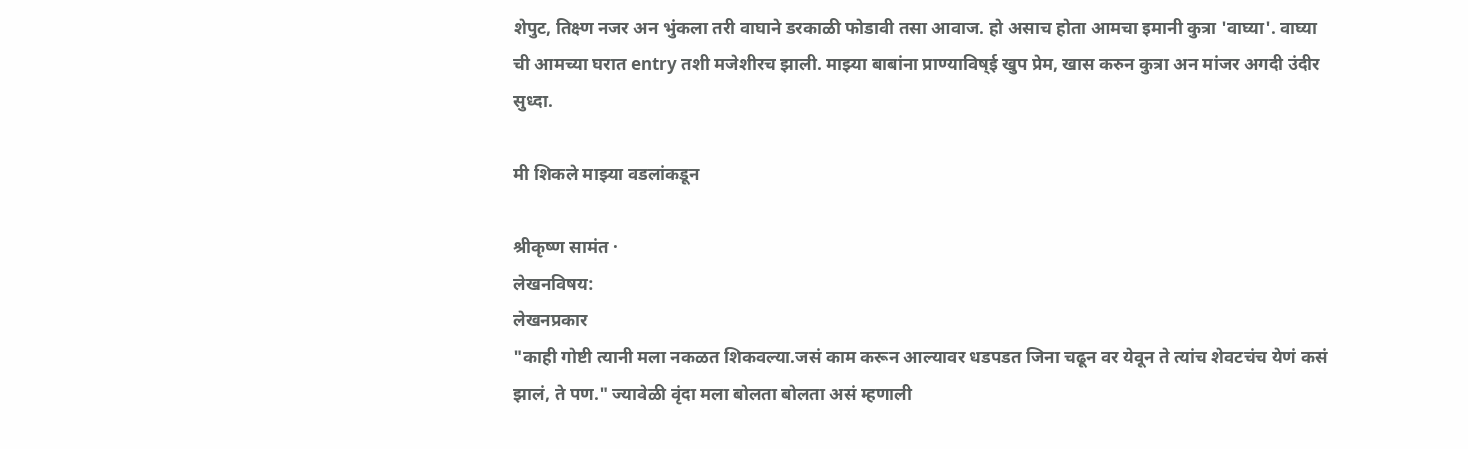शेपुट, तिक्ष्ण नजर अन भुंकला तरी वाघाने डरकाळी फोडावी तसा आवाज. हो असाच होता आमचा इमानी कुत्रा 'वाघ्या'. वाघ्या ची आमच्या घरात entry तशी मजेशीरच झाली. माझ्या बाबांना प्राण्याविष्ई खुप प्रेम, खास करुन कुत्रा अन मांजर अगदी उंदीर सुध्दा.

मी शिकले माझ्या वडलांकडून

श्रीकृष्ण सामंत ·
लेखनविषय:
लेखनप्रकार
"काही गोष्टी त्यानी मला नकळत शिकवल्या.जसं काम करून आल्यावर धडपडत जिना चढून वर येवून ते त्यांच शेवटचंच येणं कसं झालं, ते पण." ज्यावेळी वृंदा मला बोलता बोलता असं म्हणाली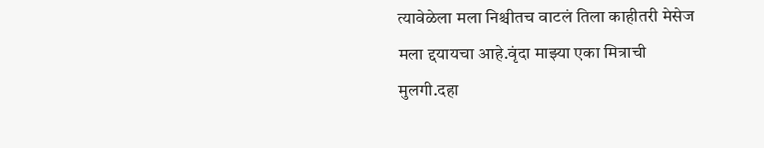त्यावेळेला मला निश्चीतच वाटलं तिला काहीतरी मेसेज मला द्दयायचा आहे.वृंदा माझ्या एका मित्राची मुलगी.दहा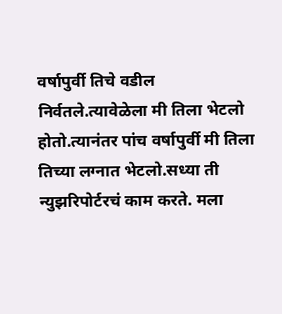वर्षापुर्वी तिचे वडील निर्वतले.त्यावेळेला मी तिला भेटलो होतो.त्यानंतर पांच वर्षापुर्वी मी तिला तिच्या लग्नात भेटलो.सध्या ती न्युझरिपोर्टरचं काम करते. मला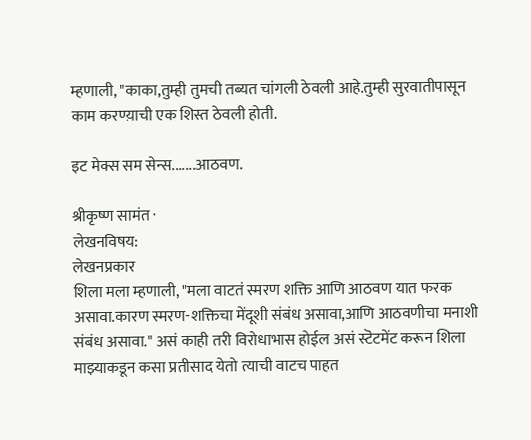म्हणाली, "काका,तुम्ही तुमची तब्यत चांगली ठेवली आहे.तुम्ही सुरवातीपासून काम करण्य़ाची एक शिस्त ठेवली होती.

इट मेक्स सम सेन्स.......आठवण.

श्रीकृष्ण सामंत ·
लेखनविषय:
लेखनप्रकार
शिला मला म्हणाली, "मला वाटतं स्मरण शक्ति आणि आठवण यात फरक असावा.कारण स्मरण-शक्तिचा मेंदूशी संबंध असावा,आणि आठवणीचा मनाशी संबंध असावा." असं काही तरी विरोधाभास होईल असं स्टॆटमेंट करून शिला माझ्याकडून कसा प्रतीसाद येतो त्याची वाटच पाहत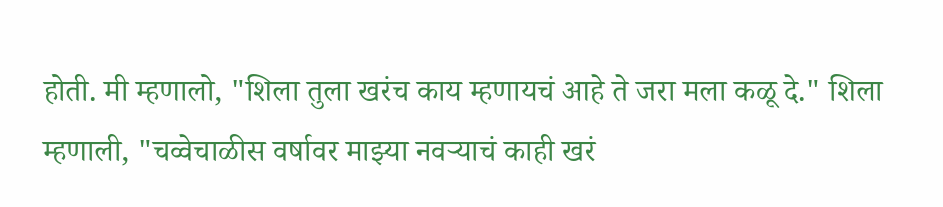होती. मी म्हणालो, "शिला तुला खरंच काय म्हणायचं आहे ते जरा मला कळू दे." शिला म्हणाली, "चव्वेचाळीस वर्षावर माझ्या नवर्‍याचं काही खरं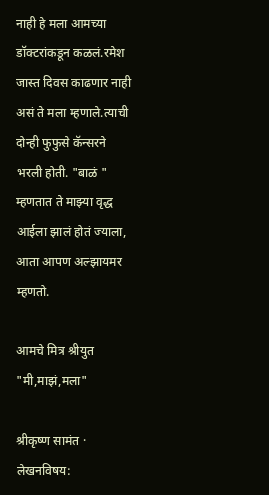नाही हे मला आमच्या डॉक्टरांकडून कळलं.रमेश जास्त दिवस काढणार नाही असं ते मला म्हणाले.त्याची दोन्ही फुफुसे कॅन्सरने भरली होती. "बाळं " म्हणतात ते माझ्या वृद्ध आईला झालं होतं ज्याला, आता आपण अल्झायमर म्हणतो.

आमचे मित्र श्रीयुत "मी,माझं,मला"

श्रीकृष्ण सामंत ·
लेखनविषय: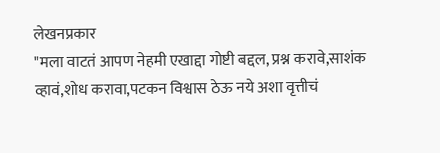लेखनप्रकार
"मला वाटतं आपण नेहमी एखाद्दा गोष्टी बद्दल, प्रश्न करावे,साशंक व्हावं,शोध करावा,पटकन विश्वास ठेऊ नये अशा वृत्तीचं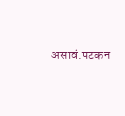असावं.पटकन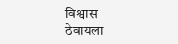विश्वास ठेवायला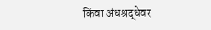किंवा अंधश्रद्धेवर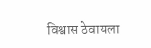विश्वास ठेवायला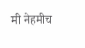मी नेहमीच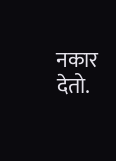नकार देतो.